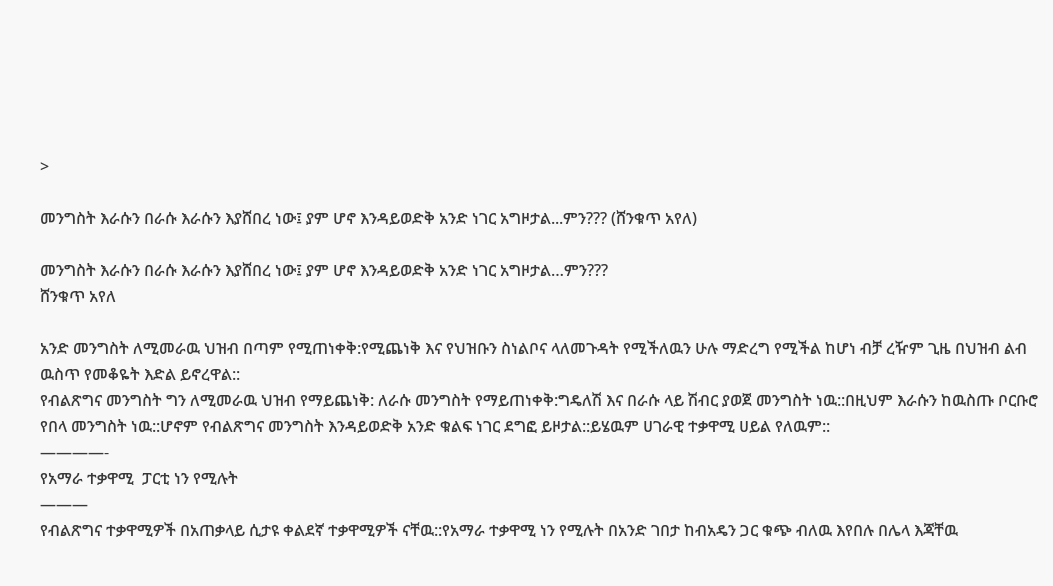>

መንግስት እራሱን በራሱ እራሱን እያሸበረ ነው፤ ያም ሆኖ እንዳይወድቅ አንድ ነገር አግዞታል...ምን??? (ሸንቁጥ አየለ)

መንግስት እራሱን በራሱ እራሱን እያሸበረ ነው፤ ያም ሆኖ እንዳይወድቅ አንድ ነገር አግዞታል…ምን???
ሸንቁጥ አየለ

አንድ መንግስት ለሚመራዉ ህዝብ በጣም የሚጠነቀቅ:የሚጨነቅ እና የህዝቡን ስነልቦና ላለመጉዳት የሚችለዉን ሁሉ ማድረግ የሚችል ከሆነ ብቻ ረዥም ጊዜ በህዝብ ልብ ዉስጥ የመቆዬት እድል ይኖረዋል::
የብልጽግና መንግስት ግን ለሚመራዉ ህዝብ የማይጨነቅ: ለራሱ መንግስት የማይጠነቀቅ:ግዴለሽ እና በራሱ ላይ ሽብር ያወጀ መንግስት ነዉ::በዚህም እራሱን ከዉስጡ ቦርቡሮ የበላ መንግስት ነዉ::ሆኖም የብልጽግና መንግስት እንዳይወድቅ አንድ ቁልፍ ነገር ደግፎ ይዞታል::ይሄዉም ሀገራዊ ተቃዋሚ ሀይል የለዉም::
————-
የአማራ ተቃዋሚ  ፓርቲ ነን የሚሉት
———
የብልጽግና ተቃዋሚዎች በአጠቃላይ ሲታዩ ቀልደኛ ተቃዋሚዎች ናቸዉ::የአማራ ተቃዋሚ ነን የሚሉት በአንድ ገበታ ከብአዴን ጋር ቁጭ ብለዉ እየበሉ በሌላ እጃቸዉ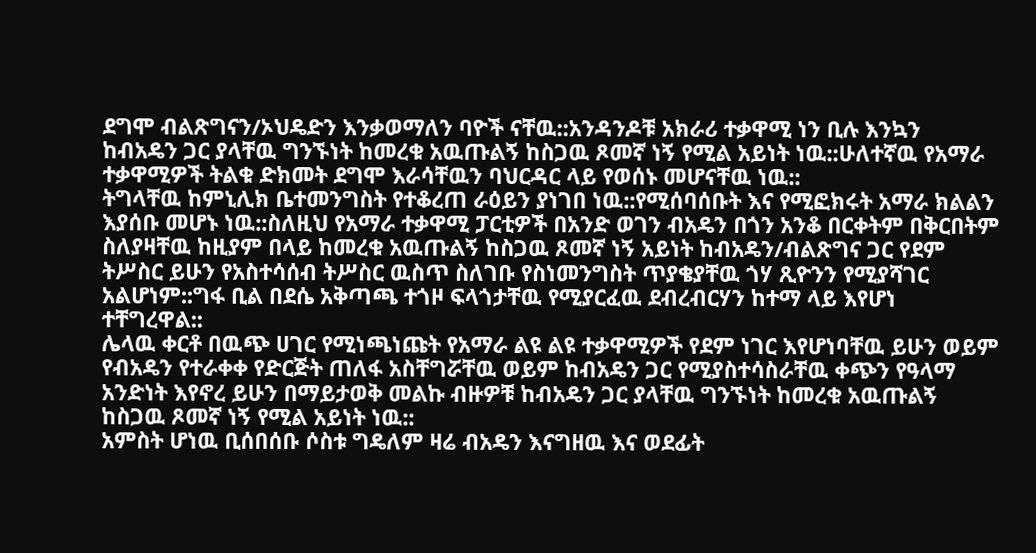ደግሞ ብልጽግናን/ኦህዴድን እንቃወማለን ባዮች ናቸዉ::አንዳንዶቹ አክራሪ ተቃዋሚ ነን ቢሉ እንኳን ከብአዴን ጋር ያላቸዉ ግንኙነት ከመረቁ አዉጡልኝ ከስጋዉ ጾመኛ ነኝ የሚል አይነት ነዉ::ሁለተኛዉ የአማራ ተቃዋሚዎች ትልቁ ድክመት ደግሞ እራሳቸዉን ባህርዳር ላይ የወሰኑ መሆናቸዉ ነዉ::
ትግላቸዉ ከምኒሊክ ቤተመንግስት የተቆረጠ ራዕይን ያነገበ ነዉ::የሚሰባሰቡት እና የሚፎክሩት አማራ ክልልን እያሰቡ መሆኑ ነዉ::ስለዚህ የአማራ ተቃዋሚ ፓርቲዎች በአንድ ወገን ብአዴን በጎን አንቆ በርቀትም በቅርበትም ስለያዛቸዉ ከዚያም በላይ ከመረቁ አዉጡልኝ ከስጋዉ ጾመኛ ነኝ አይነት ከብአዴን/ብልጽግና ጋር የደም ትሥስር ይሁን የአስተሳሰብ ትሥስር ዉስጥ ስለገቡ የስነመንግስት ጥያቄያቸዉ ጎሃ ጺዮንን የሚያሻገር አልሆነም::ግፋ ቢል በደሴ አቅጣጫ ተጎዞ ፍላጎታቸዉ የሚያርፈዉ ደብረብርሃን ከተማ ላይ እየሆነ ተቸግረዋል::
ሌላዉ ቀርቶ በዉጭ ሀገር የሚነጫነጩት የአማራ ልዩ ልዩ ተቃዋሚዎች የደም ነገር እየሆነባቸዉ ይሁን ወይም የብአዴን የተራቀቀ የድርጅት ጠለፋ አስቸግሯቸዉ ወይም ከብአዴን ጋር የሚያስተሳስራቸዉ ቀጭን የዓላማ አንድነት እየኖረ ይሁን በማይታወቅ መልኩ ብዙዎቹ ከብአዴን ጋር ያላቸዉ ግንኙነት ከመረቁ አዉጡልኝ ከስጋዉ ጾመኛ ነኝ የሚል አይነት ነዉ::
አምስት ሆነዉ ቢሰበሰቡ ሶስቱ ግዴለም ዛሬ ብአዴን እናግዘዉ እና ወደፊት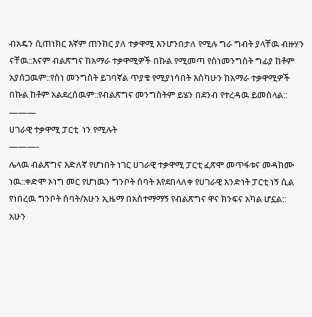ብአዴን ሲጠነክር እኛም ጠንከር ያለ ተቃዋሚ እንሆንበታለ የሚሉ ግራ ግብት ያላቸዉ ብዙሃን ናቸዉ::እናም ብልጽግና ከአማራ ተቃዋሚዎች በኩል የሚመጣ የስነመንግስት ግፊያ ከቶም አያሰጋዉም::የስነ መንግስት ይገባኛል ጥያቄ የሚያነሳበት እስካሁን ከአማራ ተቃዋሚዎች በኩል ከቶም አልደረሰዉም::የብልጽግና መንግስትም ይሄን በደንብ የተረዳዉ ይመስላል::
———
ሀገራዊ ተቃዋሚ ፓርቲ  ነን የሚሉት
———-
ሌላዉ ብልጽግና እድለኛ የሆነበት ነገር ሀገራዊ ተቃዋሚ ፓርቲ ፈጽሞ መጥፋቱና መዳከሙ ነዉ::ቀድሞ ኦነግ መር የሆነዉን ግንቦት ሰባት እየደበላለቀ የሀገራዊ አንድነት ፓርቲ ነኝ ሲል የነበረዉ ግንቦት ሰባት/አሁን ኢዜማ በአስተማማኝ የብልጽግና ዋና ክንፍና አካል ሆኗል::
አሁን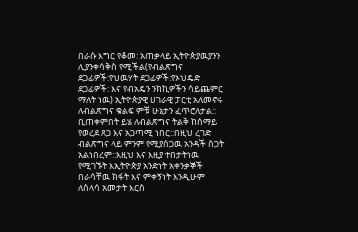በራሱ እግር የቆመ: አጠቃላይ ኢትዮጵያዉያንን ሊያንቀሳቅስ የሚችል(የብልጽግና ደጋፊዎች:የህዉሃት ደጋፊዎች:የኦህዴድ ደጋፊዎች: እና የብአዴን ንክኪዎችን ሳይጨምር ማለት ነዉ) ኢትዮጵያዊ ሀገራዊ ፓርቲ አለመኖሩ ለብልጽግና ቁልፍ ምቹ ሁኔታን ፈጥሮለታል:: ቢጠቀምበት ይሄ ለብልጽግና ትልቅ ከሰማይ የወረደ ጸጋ እና አጋጣሚ ነበር::በዚህ ረገድ ብልጽግና ላይ ምንም የሚያሰጋዉ አንዳች ስጋት አልነበረም::እዚህ እና እዚያ ተበታትነዉ የሚገኙት እኢትዮጵያ አንድነት አቀንቃኞች በራሳቸዉ ክፋት እና ምቀኝነት እንዲሁም ለሰላሳ አመታት እርስ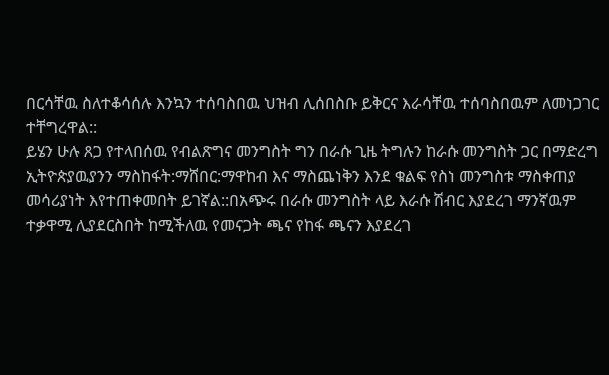በርሳቸዉ ስለተቆሳሰሉ እንኳን ተሰባስበዉ ህዝብ ሊሰበስቡ ይቅርና እራሳቸዉ ተሰባስበዉም ለመነጋገር ተቸግረዋል::
ይሄን ሁሉ ጸጋ የተላበሰዉ የብልጽግና መንግስት ግን በራሱ ጊዜ ትግሉን ከራሱ መንግስት ጋር በማድረግ ኢትዮጵያዉያንን ማስከፋት:ማሸበር:ማዋከብ እና ማስጨነቅን እንደ ቁልፍ የስነ መንግስቱ ማስቀጠያ መሳሪያነት እየተጠቀመበት ይገኛል::በአጭሩ በራሱ መንግስት ላይ እራሱ ሽብር እያደረገ ማንኛዉም ተቃዋሚ ሊያደርስበት ከሚችለዉ የመናጋት ጫና የከፋ ጫናን እያደረገ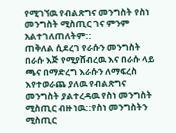የሚገኘዉ የብልጽግና መንግስት የስነ መንግስት ሚስጢር ገና ምንም አልተገለጠለትም::
ጠቅለል ሲደረገ የራሱን መንግስት በራሱ እጅ የሚያሸብረዉ እና በራሱ ላይ ጫና በማድረግ እራሱን ለማፍረስ እየተወራጨ ያለዉ የብልጽግና መንግስት ያልተረዳዉ የስነ መንግስት ሚስጢር ብዙ ነዉ::የስነ መንግስትን ሚስጢር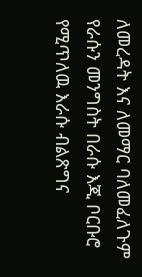ለመረዳት እና ለመማር ባለመፈለጉም የራሱን መንግስት በራሱ እጂ ቦርቡሮ የሚጥለዉ እራሱ ብልጽግና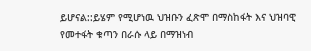ይሆናል::ይሄም የሚሆነዉ ህዝቡን ፈጽሞ በማስከፋት እና ህዝባዊ የመተፋት ቁጣን በራሱ ላይ በማዝነብ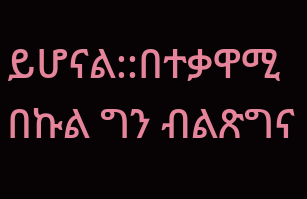ይሆናል::በተቃዋሚ በኩል ግን ብልጽግና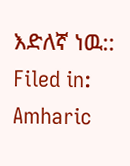እድለኛ ነዉ::
Filed in: Amharic